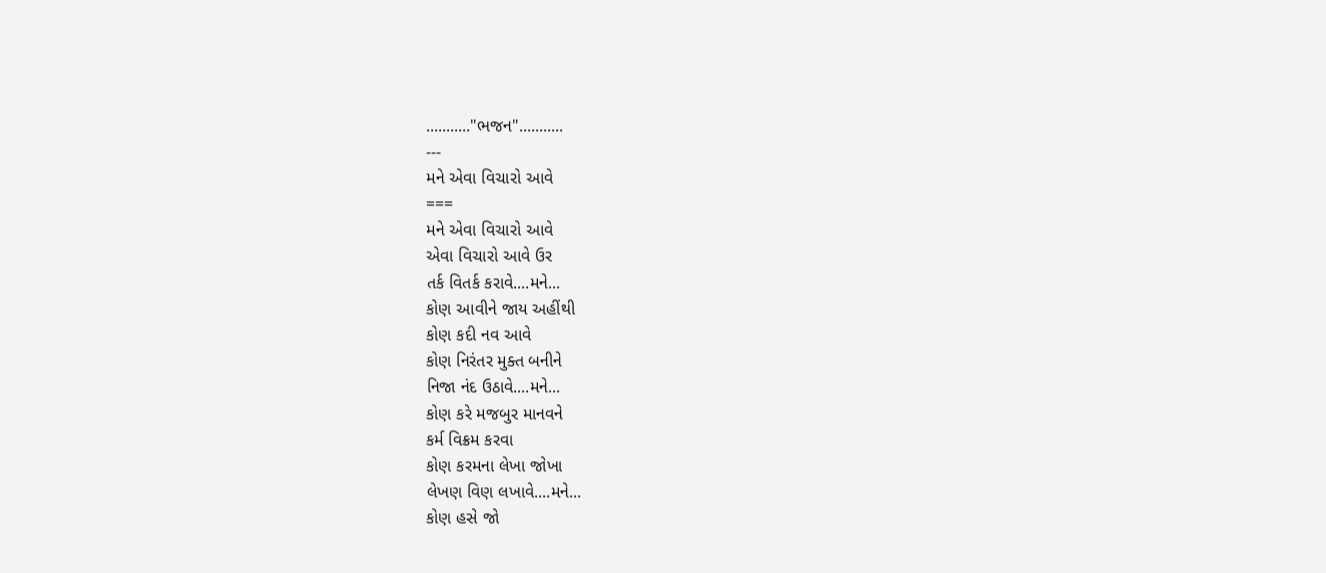..........."ભજન"...........
---
મને એવા વિચારો આવે
===
મને એવા વિચારો આવે
એવા વિચારો આવે ઉર
તર્ક વિતર્ક કરાવે....મને...
કોણ આવીને જાય અહીંથી
કોણ કદી નવ આવે
કોણ નિરંતર મુક્ત બનીને
નિજા નંદ ઉઠાવે....મને...
કોણ કરે મજબુર માનવને
કર્મ વિક્રમ કરવા
કોણ કરમના લેખા જોખા
લેખણ વિણ લખાવે....મને...
કોણ હસે જો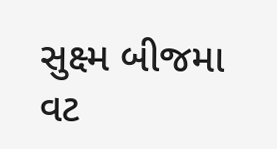સુક્ષ્મ બીજમા
વટ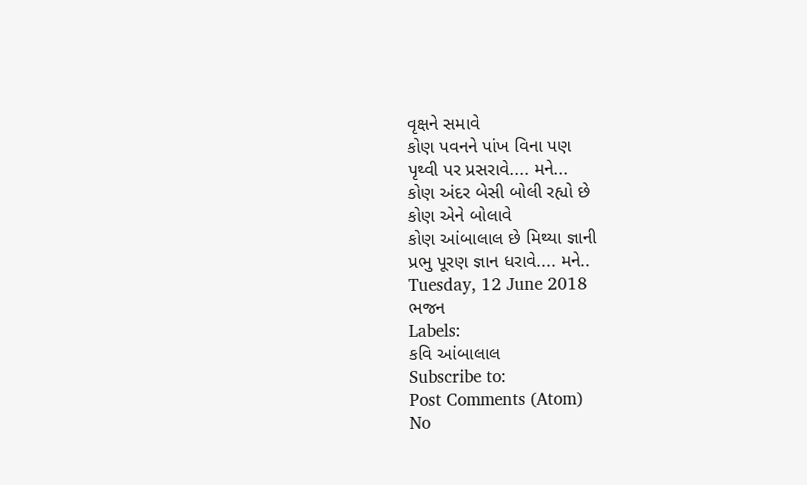વૃક્ષને સમાવે
કોણ પવનને પાંખ વિના પણ
પૃથ્વી પર પ્રસરાવે.... મને...
કોણ અંદર બેસી બોલી રહ્યો છે
કોણ એને બોલાવે
કોણ આંબાલાલ છે મિથ્યા જ્ઞાની
પ્રભુ પૂરણ જ્ઞાન ધરાવે.... મને..
Tuesday, 12 June 2018
ભજન
Labels:
કવિ આંબાલાલ
Subscribe to:
Post Comments (Atom)
No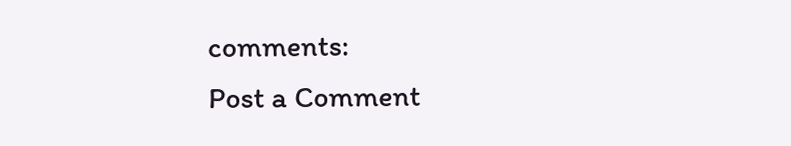comments:
Post a Comment